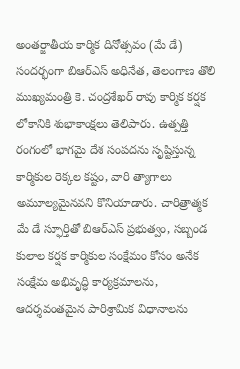అంతర్జాతీయ కార్మిక దినోత్సవం (మే డే) సందర్భంగా బిఆర్ఎస్ అధినేత, తెలంగాణ తొలి ముఖ్యమంత్రి కె. చంద్రశేఖర్ రావు కార్మిక కర్షక లోకానికి శుభాకాంక్షలు తెలిపారు. ఉత్పత్తి రంగంలో భాగమై దేశ సంపదను సృష్టిస్తున్న కార్మికుల రెక్కల కష్టం, వారి త్యాగాలు అమూల్యమైనవని కొనియాడారు. చారిత్రాత్మక మే డే స్ఫూర్తితో బిఆర్ఎస్ ప్రభుత్వం, సబ్బండ కులాల కర్షక కార్మికుల సంక్షేమం కోసం అనేక సంక్షేమ అభివృద్ధి కార్యక్రమాలను, ఆదర్శవంతమైన పారిశ్రామిక విధానాలను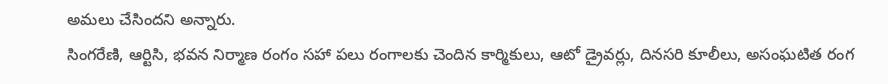అమలు చేసిందని అన్నారు.
సింగరేణి, ఆర్టిసి, భవన నిర్మాణ రంగం సహా పలు రంగాలకు చెందిన కార్మికులు, ఆటో డ్రైవర్లు, దినసరి కూలీలు, అసంఘటిత రంగ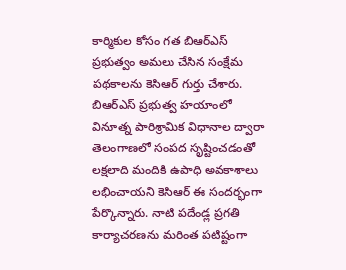కార్మికుల కోసం గత బిఆర్ఎస్ ప్రభుత్వం అమలు చేసిన సంక్షేమ పథకాలను కెసిఆర్ గుర్తు చేశారు. బిఆర్ఎస్ ప్రభుత్వ హయాంలో వినూత్న పారిశ్రామిక విధానాల ద్వారా తెలంగాణలో సంపద సృష్టించడంతో లక్షలాది మందికి ఉపాధి అవకాశాలు లభించాయని కెసిఆర్ ఈ సందర్భంగా పేర్కొన్నారు. నాటి పదేండ్ల ప్రగతి కార్యాచరణను మరింత పటిష్టంగా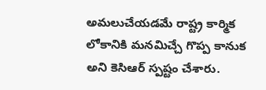అమలుచేయడమే రాష్ట్ర కార్మిక లోకానికి మనమిచ్చే గొప్ప కానుక అని కెసిఆర్ స్పష్టం చేశారు.